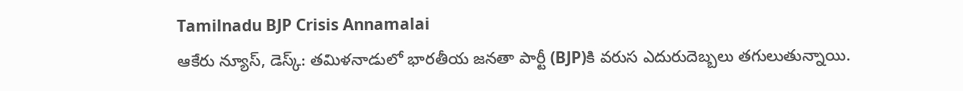Tamilnadu BJP Crisis Annamalai
ఆకేరు న్యూస్, డెస్క్: తమిళనాడులో భారతీయ జనతా పార్టీ (BJP)కి వరుస ఎదురుదెబ్బలు తగులుతున్నాయి.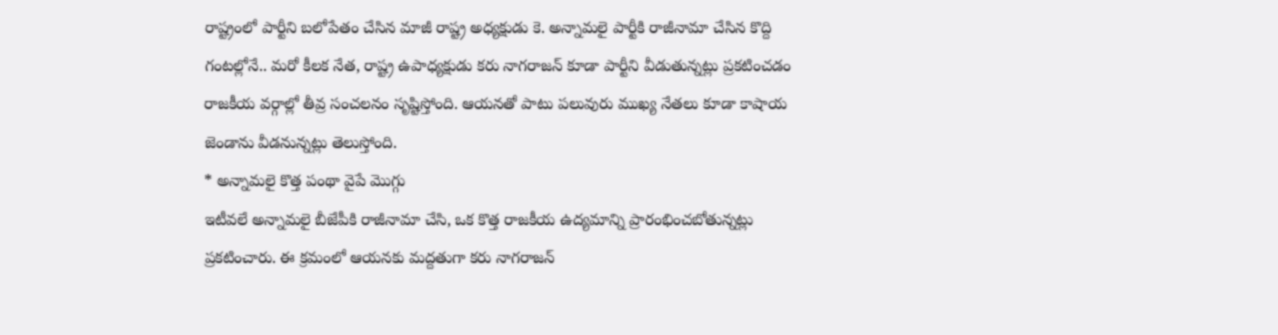రాష్ట్రంలో పార్టీని బలోపేతం చేసిన మాజీ రాష్ట్ర అధ్యక్షుడు కె. అన్నామలై పార్టీకి రాజీనామా చేసిన కొద్ది గంటల్లోనే.. మరో కీలక నేత, రాష్ట్ర ఉపాధ్యక్షుడు కరు నాగరాజన్ కూడా పార్టీని వీడుతున్నట్లు ప్రకటించడం రాజకీయ వర్గాల్లో తీవ్ర సంచలనం సృష్టిస్తోంది. ఆయనతో పాటు పలువురు ముఖ్య నేతలు కూడా కాషాయ జెండాను వీడనున్నట్లు తెలుస్తోంది.
* అన్నామలై కొత్త పంథా వైపే మొగ్గు
ఇటీవలే అన్నామలై బీజేపీకి రాజీనామా చేసి, ఒక కొత్త రాజకీయ ఉద్యమాన్ని ప్రారంభించబోతున్నట్లు ప్రకటించారు. ఈ క్రమంలో ఆయనకు మద్దతుగా కరు నాగరాజన్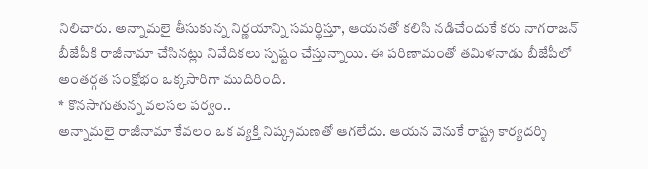నిలిచారు. అన్నామలై తీసుకున్న నిర్ణయాన్ని సమర్థిస్తూ, ఆయనతో కలిసి నడిచేందుకే కరు నాగరాజన్ బీజేపీకి రాజీనామా చేసినట్లు నివేదికలు స్పష్టం చేస్తున్నాయి. ఈ పరిణామంతో తమిళనాడు బీజేపీలో అంతర్గత సంక్షోభం ఒక్కసారిగా ముదిరింది.
* కొనసాగుతున్న వలసల పర్వం..
అన్నామలై రాజీనామా కేవలం ఒక వ్యక్తి నిష్క్రమణతో ఆగలేదు. ఆయన వెనుకే రాష్ట్ర కార్యదర్శి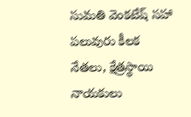సుమతి వెంకటేష్ సహా పలువురు కీలక నేతలు, క్షేత్రస్థాయి నాయకులు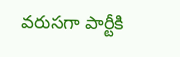వరుసగా పార్టీకి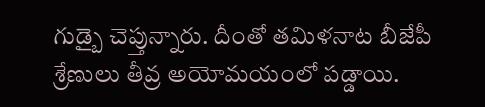గుడ్బై చెప్తున్నారు. దీంతో తమిళనాట బీజేపీ శ్రేణులు తీవ్ర అయోమయంలో పడ్డాయి.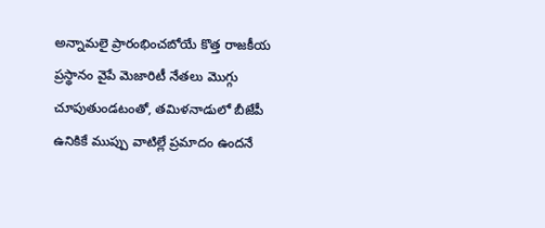అన్నామలై ప్రారంభించబోయే కొత్త రాజకీయ ప్రస్థానం వైపే మెజారిటీ నేతలు మొగ్గు చూపుతుండటంతో, తమిళనాడులో బీజేపీ ఉనికికే ముప్పు వాటిల్లే ప్రమాదం ఉందనే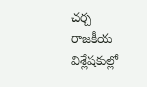చర్చ రాజకీయ విశ్లేషకుల్లో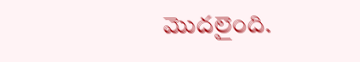మొదలైంది.